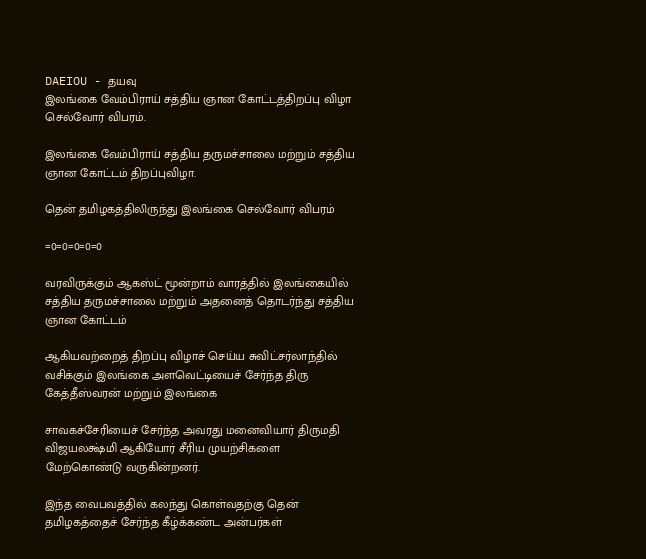DAEIOU - தயவு
இலங்கை வேம்பிராய் சத்திய ஞான கோட்டத்திறப்பு விழா செல்வோர் விபரம்.

இலங்கை வேம்பிராய் சத்திய தருமச்சாலை மற்றும் சத்திய ஞான கோட்டம் திறப்புவிழா.

தென் தமிழகத்திலிருந்து இலங்கை செல்வோர் விபரம்

=0=0=0=0=0

வரவிருக்கும் ஆகஸ்ட் மூன்றாம் வாரத்தில் இலங்கையில் சத்திய தருமச்சாலை மற்றும் அதனைத் தொடர்ந்து சத்திய ஞான கோட்டம்

ஆகியவற்றைத் திறப்பு விழாச் செய்ய சுவிட்சர்லாந்தில் வசிக்கும் இலங்கை அளவெட்டியைச் சேர்ந்த திரு கேத்தீஸ்வரன் மற்றும் இலங்கை

சாவகச்சேரியைச் சேர்ந்த அவரது மனைவியார் திருமதி விஜயலக்ஷ்மி ஆகியோர் சீரிய முயற்சிகளை மேற்கொண்டு வருகின்றனர்.

இந்த வைபவத்தில் கலந்து கொள்வதற்கு தென் தமிழகத்தைச் சேர்ந்த கீழ்க்கண்ட அன்பர்கள்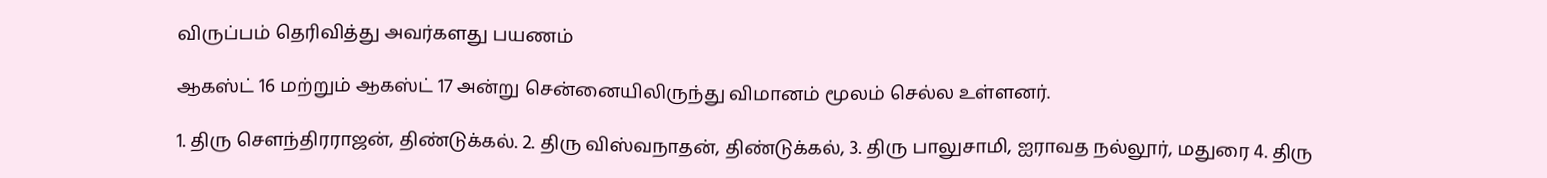விருப்பம் தெரிவித்து அவர்களது பயணம்

ஆகஸ்ட் 16 மற்றும் ஆகஸ்ட் 17 அன்று சென்னையிலிருந்து விமானம் மூலம் செல்ல உள்ளனர்.

1. திரு செளந்திரராஜன், திண்டுக்கல். 2. திரு விஸ்வநாதன், திண்டுக்கல், 3. திரு பாலுசாமி, ஐராவத நல்லூர், மதுரை 4. திரு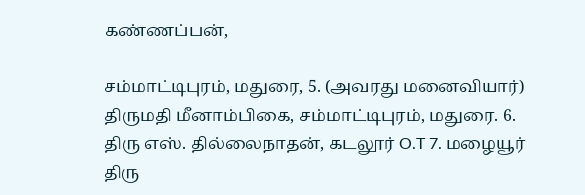கண்ணப்பன்,

சம்மாட்டிபுரம், மதுரை, 5. (அவரது மனைவியார்) திருமதி மீனாம்பிகை, சம்மாட்டிபுரம், மதுரை. 6. திரு எஸ். தில்லைநாதன், கடலூர் O.T 7. மழையூர் திரு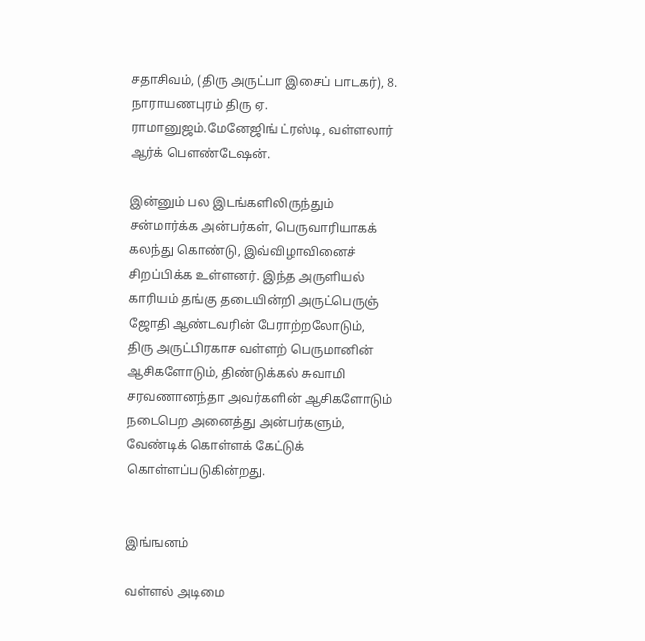சதாசிவம், (திரு அருட்பா இசைப் பாடகர்), 8. நாராயணபுரம் திரு ஏ. ராமானுஜம்.மேனேஜிங் ட்ரஸ்டி, வள்ளலார் ஆர்க் பெளண்டேஷன்.

இன்னும் பல இடங்களிலிருந்தும் சன்மார்க்க அன்பர்கள், பெருவாரியாகக் கலந்து கொண்டு, இவ்விழாவினைச் சிறப்பிக்க உள்ளனர். இந்த அருளியல் காரியம் தங்கு தடையின்றி அருட்பெருஞ் ஜோதி ஆண்டவரின் பேராற்றலோடும், திரு அருட்பிரகாச வள்ளற் பெருமானின் ஆசிகளோடும், திண்டுக்கல் சுவாமி சரவணானந்தா அவர்களின் ஆசிகளோடும் நடைபெற அனைத்து அன்பர்களும், வேண்டிக் கொள்ளக் கேட்டுக் கொள்ளப்படுகின்றது.


இங்ஙனம்

வள்ளல் அடிமை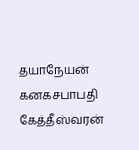தயாநேயன் கனகசபாபதி கேத்தீஸ்வரன்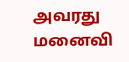அவரது மனைவி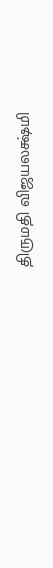திருமதி விஜயலக்ஷ்மி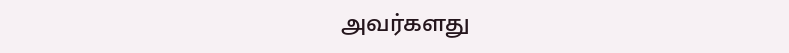அவர்களது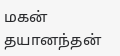மகன் தயானந்தன்